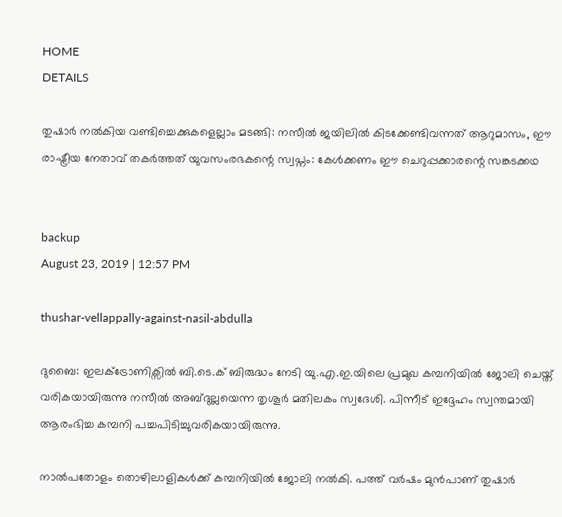HOME
DETAILS

തുഷാര്‍ നല്‍കിയ വണ്ടിച്ചെക്കുകളെല്ലാം മടങ്ങി: നസീല്‍ ജയിലില്‍ കിടക്കേണ്ടിവന്നത് ആറുമാസം, ഈ രാഷ്ട്രീയ നേതാവ് തകര്‍ത്തത് യുവസംരഭകന്റെ സ്വപ്നം: കേള്‍ക്കണം ഈ ചെറുപ്പക്കാരന്റെ സങ്കടക്കഥ


backup
August 23, 2019 | 12:57 PM

thushar-vellappally-against-nasil-abdulla

ദുബൈ: ഇലക്ട്രോണിക്സില്‍ ബി.ടെ.ക് ബിരുദ്ധം നേടി യു.എ.ഇ.യിലെ പ്രമുഖ കമ്പനിയില്‍ ജോലി ചെയ്ത് വരികയായിരുന്നു നസീല്‍ അബ്ദുല്ലയെന്ന തൃശൂര്‍ മതിലകം സ്വദേശി. പിന്നീട് ഇദ്ദേഹം സ്വന്തമായി ആരംഭിച്ച കമ്പനി പച്ചപിടിച്ചുവരികയായിരുന്നു.

നാല്‍പതോളം തൊഴിലാളികള്‍ക്ക് കമ്പനിയില്‍ ജോലി നല്‍കി. പത്ത് വര്‍ഷം മുന്‍പാണ് തുഷാര്‍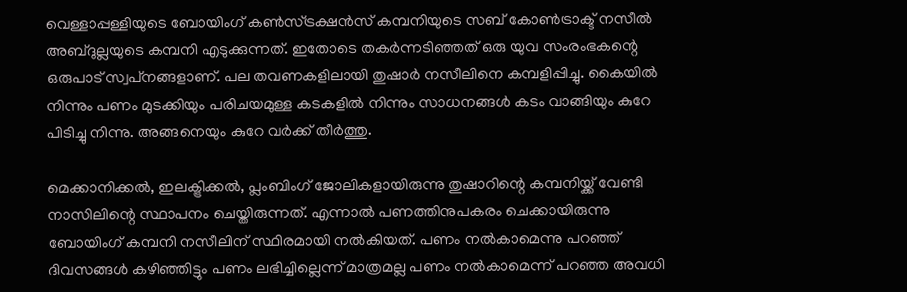വെള്ളാപ്പള്ളിയുടെ ബോയിംഗ് കണ്‍സ്ട്രക്ഷന്‍സ് കമ്പനിയുടെ സബ് കോണ്‍ട്രാക്ട് നസീല്‍ അബ്ദുല്ലയുടെ കമ്പനി എടുക്കുന്നത്. ഇതോടെ തകര്‍ന്നടിഞ്ഞത് ഒരു യുവ സംരംഭകന്റെ ഒരുപാട് സ്വപ്‌നങ്ങളാണ്. പല തവണകളിലായി തുഷാര്‍ നസീലിനെ കമ്പളിപ്പിച്ചു. കൈയില്‍ നിന്നും പണം മുടക്കിയും പരിചയമുള്ള കടകളില്‍ നിന്നും സാധനങ്ങള്‍ കടം വാങ്ങിയും കുറേ പിടിച്ചു നിന്നു. അങ്ങനെയും കുറേ വര്‍ക്ക് തീര്‍ത്തു.

മെക്കാനിക്കല്‍, ഇലക്ട്രിക്കല്‍, പ്ലംബിംഗ് ജോലികളായിരുന്നു തുഷാറിന്റെ കമ്പനിയ്ക്ക് വേണ്ടി നാസിലിന്റെ സ്ഥാപനം ചെയ്തിരുന്നത്. എന്നാല്‍ പണത്തിനുപകരം ചെക്കായിരുന്നു ബോയിംഗ് കമ്പനി നസീലിന് സ്ഥിരമായി നല്‍കിയത്. പണം നല്‍കാമെന്നു പറഞ്ഞ് ദിവസങ്ങള്‍ കഴിഞ്ഞിട്ടും പണം ലഭിച്ചില്ലെന്ന് മാത്രമല്ല പണം നല്‍കാമെന്ന് പറഞ്ഞ അവധി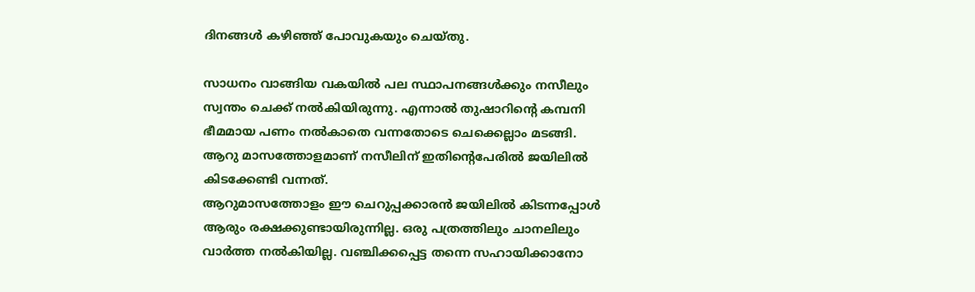ദിനങ്ങള്‍ കഴിഞ്ഞ് പോവുകയും ചെയ്തു.

സാധനം വാങ്ങിയ വകയില്‍ പല സ്ഥാപനങ്ങള്‍ക്കും നസീലും സ്വന്തം ചെക്ക് നല്‍കിയിരുന്നു. എന്നാല്‍ തുഷാറിന്റെ കമ്പനി ഭീമമായ പണം നല്‍കാതെ വന്നതോടെ ചെക്കെല്ലാം മടങ്ങി. ആറു മാസത്തോളമാണ് നസീലിന് ഇതിന്റെപേരില്‍ ജയിലില്‍ കിടക്കേണ്ടി വന്നത്.
ആറുമാസത്തോളം ഈ ചെറുപ്പക്കാരന്‍ ജയിലില്‍ കിടന്നപ്പോള്‍ ആരും രക്ഷക്കുണ്ടായിരുന്നില്ല. ഒരു പത്രത്തിലും ചാനലിലും വാര്‍ത്ത നല്‍കിയില്ല. വഞ്ചിക്കപ്പെട്ട തന്നെ സഹായിക്കാനോ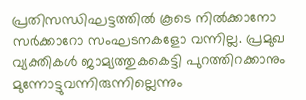പ്രതിസന്ധിഘട്ടത്തില്‍ കൂടെ നില്‍ക്കാനോ സര്‍ക്കാറോ സംഘടനകളോ വന്നില്ല. പ്രമുഖ വ്യക്തികള്‍ ജാമ്യത്തുകകെട്ടി പുറത്തിറക്കാനും മുന്നോട്ടുവന്നിരുന്നില്ലെന്നും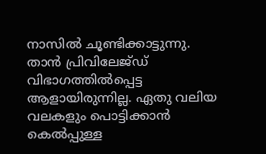നാസില്‍ ചൂണ്ടിക്കാട്ടുന്നു.
താന്‍ പ്രിവിലേജ്ഡ് വിഭാഗത്തില്‍പ്പെട്ട ആളായിരുന്നില്ല. ഏതു വലിയ വലകളും പൊട്ടിക്കാന്‍ കെല്‍പ്പുള്ള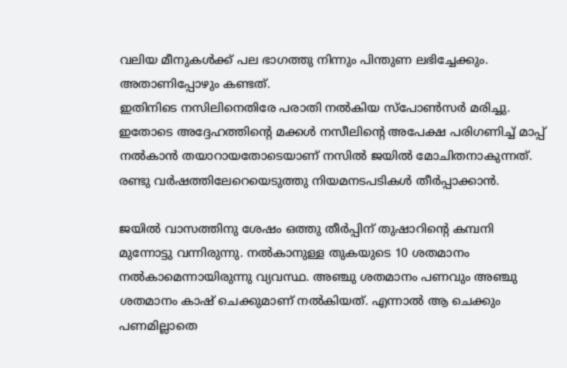വലിയ മീനുകള്‍ക്ക് പല ഭാഗത്തു നിന്നും പിന്തുണ ലഭിച്ചേക്കും. അതാണിപ്പോഴും കണ്ടത്.
ഇതിനിടെ നസിലിനെതിരേ പരാതി നല്‍കിയ സ്പോണ്‍സര്‍ മരിച്ചു. ഇതോടെ അദ്ദേഹത്തിന്റെ മക്കള്‍ നസീലിന്റെ അപേക്ഷ പരിഗണിച്ച് മാപ്പ് നല്‍കാന്‍ തയാറായതോടെയാണ് നസില്‍ ജയില്‍ മോചിതനാകുന്നത്. രണ്ടു വര്‍ഷത്തിലേറെയെടുത്തു നിയമനടപടികള്‍ തീര്‍പ്പാക്കാന്‍.

ജയില്‍ വാസത്തിനു ശേഷം ഒത്തു തീര്‍പ്പിന് തുഷാറിന്റെ കമ്പനി മുന്നോട്ടു വന്നിരുന്നു. നല്‍കാനുള്ള തുകയുടെ 10 ശതമാനം നല്‍കാമെന്നായിരുന്നു വ്യവസ്ഥ. അഞ്ചു ശതമാനം പണവും അഞ്ചു ശതമാനം കാഷ് ചെക്കുമാണ് നല്‍കിയത്. എന്നാല്‍ ആ ചെക്കും പണമില്ലാതെ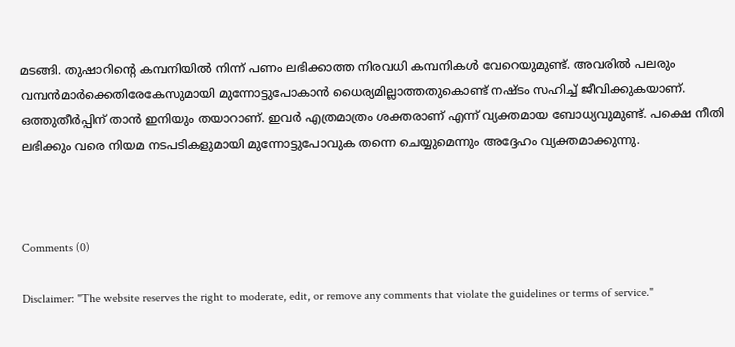മടങ്ങി. തുഷാറിന്റെ കമ്പനിയില്‍ നിന്ന് പണം ലഭിക്കാത്ത നിരവധി കമ്പനികള്‍ വേറെയുമുണ്ട്. അവരില്‍ പലരും വമ്പന്‍മാര്‍ക്കെതിരേകേസുമായി മുന്നോട്ടുപോകാന്‍ ധൈര്യമില്ലാത്തതുകൊണ്ട് നഷ്ടം സഹിച്ച് ജീവിക്കുകയാണ്.
ഒത്തുതീര്‍പ്പിന് താന്‍ ഇനിയും തയാറാണ്. ഇവര്‍ എത്രമാത്രം ശക്തരാണ് എന്ന് വ്യക്തമായ ബോധ്യവുമുണ്ട്. പക്ഷെ നീതി ലഭിക്കും വരെ നിയമ നടപടികളുമായി മുന്നോട്ടുപോവുക തന്നെ ചെയ്യുമെന്നും അദ്ദേഹം വ്യക്തമാക്കുന്നു.



Comments (0)

Disclaimer: "The website reserves the right to moderate, edit, or remove any comments that violate the guidelines or terms of service."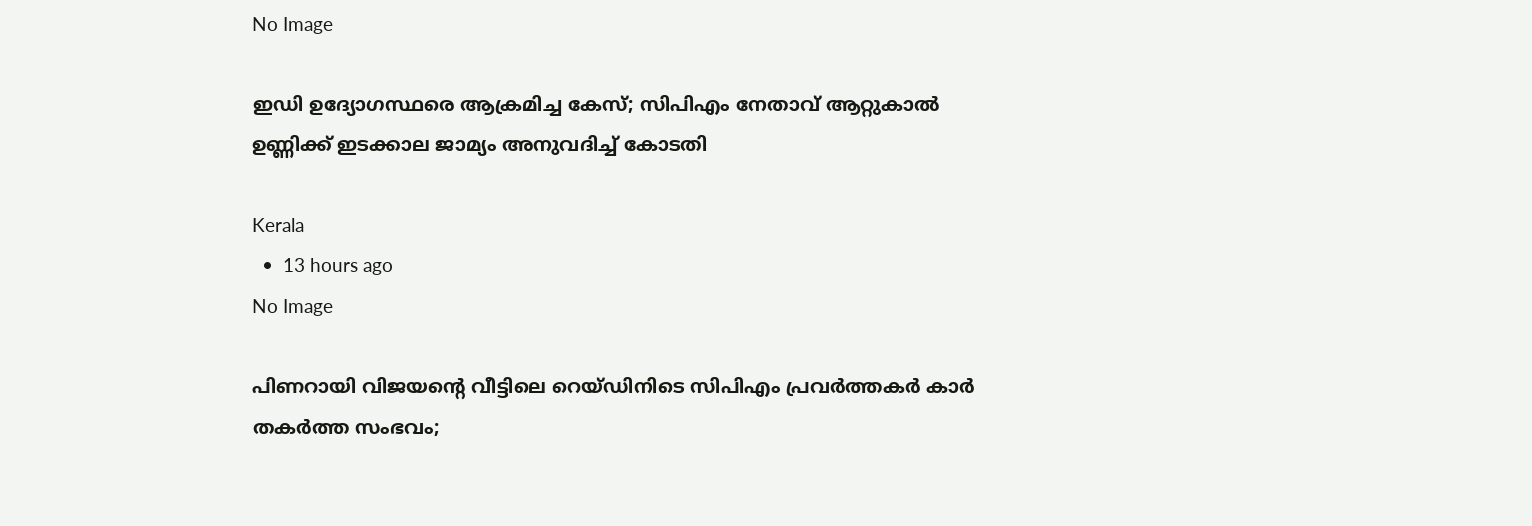No Image

ഇഡി ഉദ്യോഗസ്ഥരെ ആക്രമിച്ച കേസ്; സിപിഎം നേതാവ് ആറ്റുകാല്‍ ഉണ്ണിക്ക് ഇടക്കാല ജാമ്യം അനുവദിച്ച് കോടതി

Kerala
  •  13 hours ago
No Image

പിണറായി വിജയന്റെ വീട്ടിലെ റെയ്ഡിനിടെ സിപിഎം പ്രവര്‍ത്തകര്‍ കാര്‍ തകര്‍ത്ത സംഭവം;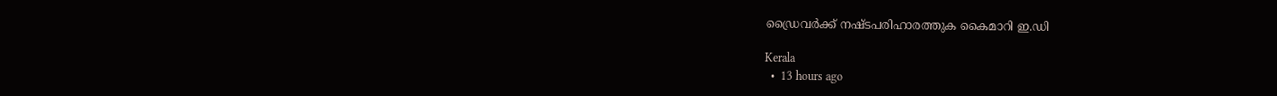ഡ്രൈവര്‍ക്ക് നഷ്ടപരിഹാരത്തുക കൈമാറി ഇ.ഡി

Kerala
  •  13 hours ago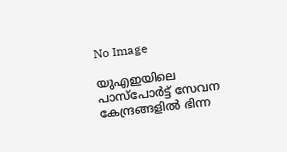No Image

യുഎഇയിലെ പാസ്പോർട്ട് സേവന കേന്ദ്രങ്ങളിൽ ഭിന്ന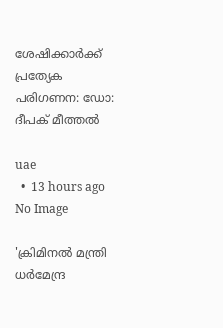ശേഷിക്കാർക്ക് പ്രത്യേക പരിഗണന: ഡോ: ദീപക് മീത്തൽ

uae
  •  13 hours ago
No Image

'ക്രിമിനല്‍ മന്ത്രി ധര്‍മേന്ദ്ര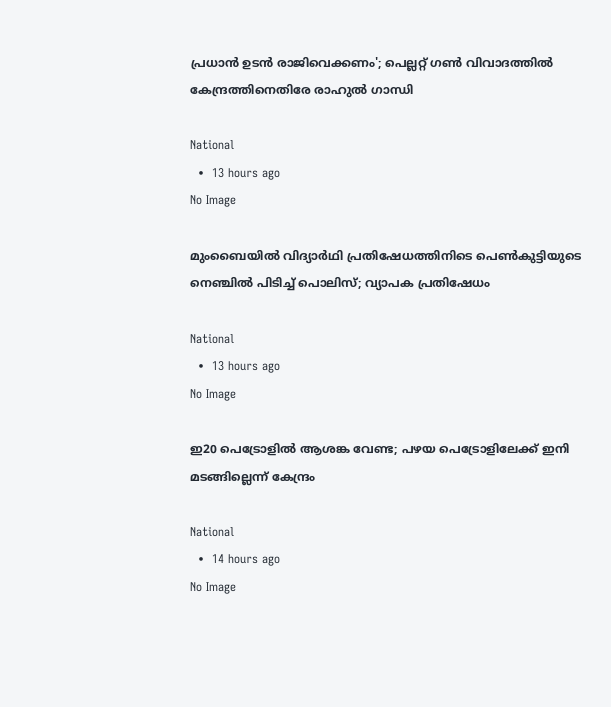പ്രധാന്‍ ഉടന്‍ രാജിവെക്കണം'; പെല്ലറ്റ് ഗണ്‍ വിവാദത്തില്‍ കേന്ദ്രത്തിനെതിരേ രാഹുല്‍ ഗാന്ധി

National
  •  13 hours ago
No Image

മുംബൈയില്‍ വിദ്യാര്‍ഥി പ്രതിഷേധത്തിനിടെ പെണ്‍കുട്ടിയുടെ നെഞ്ചില്‍ പിടിച്ച് പൊലിസ്; വ്യാപക പ്രതിഷേധം

National
  •  13 hours ago
No Image

ഇ20 പെട്രോളില്‍ ആശങ്ക വേണ്ട; പഴയ പെട്രോളിലേക്ക് ഇനി മടങ്ങില്ലെന്ന് കേന്ദ്രം

National
  •  14 hours ago
No Image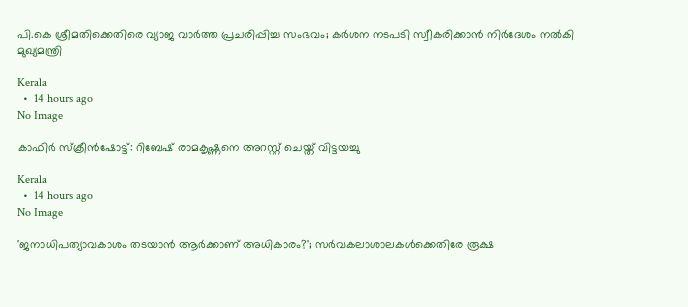പി.കെ ശ്രീമതിക്കെതിരെ വ്യാജ വാര്‍ത്ത പ്രചരിപ്പിച്ച സംഭവം; കര്‍ശന നടപടി സ്വീകരിക്കാന്‍ നിര്‍ദേശം നല്‍കി മുഖ്യമന്ത്രി

Kerala
  •  14 hours ago
No Image

കാഫിര്‍ സ്‌ക്രീന്‍ഷോട്ട്: റിബേഷ് രാമകൃഷ്ണനെ അറസ്റ്റ് ചെയ്ത് വിട്ടയച്ചു

Kerala
  •  14 hours ago
No Image

'ജനാധിപത്യാവകാശം തടയാന്‍ ആര്‍ക്കാണ് അധികാരം?'; സര്‍വകലാശാലകള്‍ക്കെതിരേ രൂക്ഷ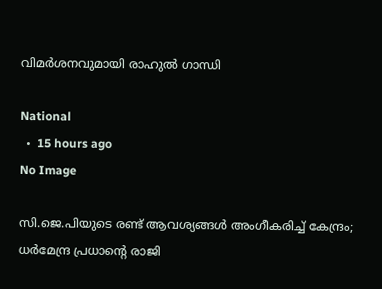വിമര്‍ശനവുമായി രാഹുല്‍ ഗാന്ധി

National
  •  15 hours ago
No Image

സി.ജെ.പിയുടെ രണ്ട് ആവശ്യങ്ങള്‍ അംഗീകരിച്ച് കേന്ദ്രം; ധര്‍മേന്ദ്ര പ്രധാന്റെ രാജി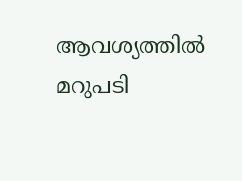ആവശ്യത്തില്‍ മറുപടി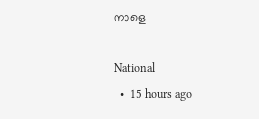നാളെ

National
  •  15 hours ago